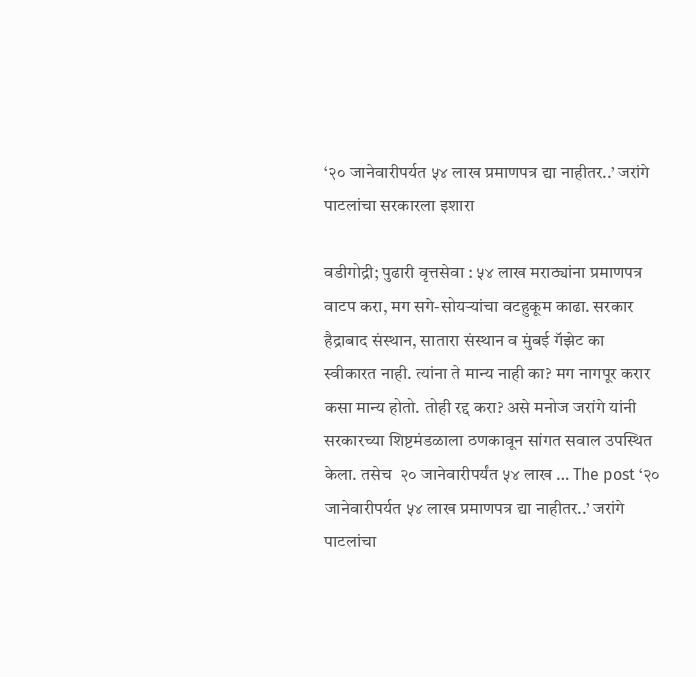‘२० जानेवारीपर्यत ५४ लाख प्रमाणपत्र द्या नाहीतर..’ जरांगे पाटलांचा सरकारला इशारा

वडीगोद्री; पुढारी वृत्तसेवा : ५४ लाख मराठ्यांना प्रमाणपत्र वाटप करा, मग सगे-सोयऱ्यांचा वटहुकूम काढा. सरकार हैद्राबाद संस्थान, सातारा संस्थान व मुंबई गॅझेट का स्वीकारत नाही. त्यांना ते मान्य नाही का? मग नागपूर करार कसा मान्य होतो. तोही रद्द करा? असे मनोज जरांगे यांनी सरकारच्या शिष्टमंडळाला ठणकावून सांगत सवाल उपस्थित केला. तसेच  २० जानेवारीपर्यंत ५४ लाख … The post ‘२० जानेवारीपर्यत ५४ लाख प्रमाणपत्र द्या नाहीतर..’ जरांगे पाटलांचा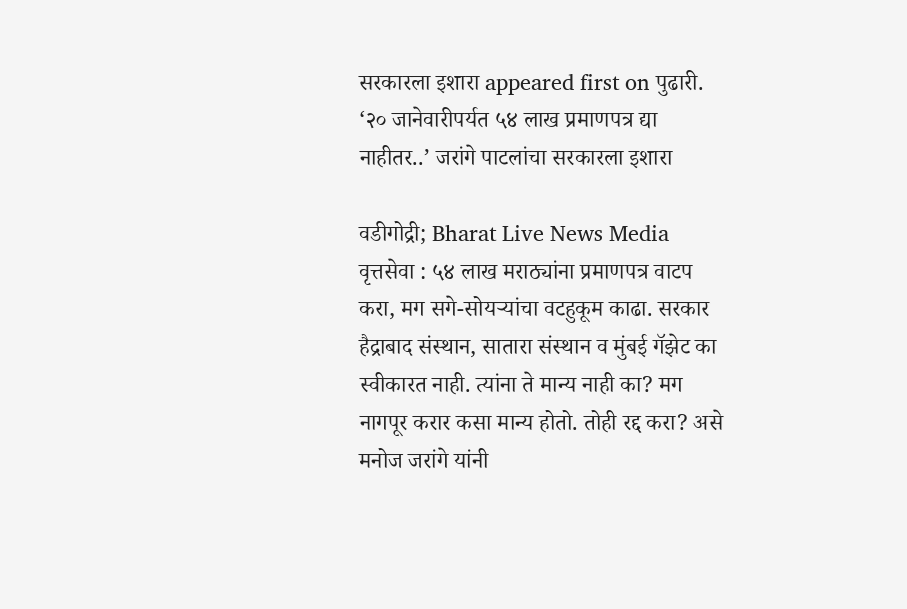सरकारला इशारा appeared first on पुढारी.
‘२० जानेवारीपर्यत ५४ लाख प्रमाणपत्र द्या नाहीतर..’ जरांगे पाटलांचा सरकारला इशारा

वडीगोद्री; Bharat Live News Media वृत्तसेवा : ५४ लाख मराठ्यांना प्रमाणपत्र वाटप करा, मग सगे-सोयऱ्यांचा वटहुकूम काढा. सरकार हैद्राबाद संस्थान, सातारा संस्थान व मुंबई गॅझेट का स्वीकारत नाही. त्यांना ते मान्य नाही का? मग नागपूर करार कसा मान्य होतो. तोही रद्द करा? असे मनोज जरांगे यांनी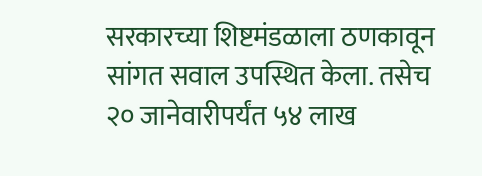सरकारच्या शिष्टमंडळाला ठणकावून सांगत सवाल उपस्थित केला. तसेच  २० जानेवारीपर्यंत ५४ लाख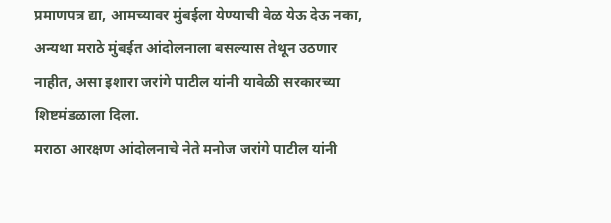प्रमाणपत्र द्या, आमच्यावर मुंबईला येण्याची वेळ येऊ देऊ नका, अन्यथा मराठे मुंबईत आंदोलनाला बसल्यास तेथून उठणार नाहीत, असा इशारा जरांगे पाटील यांनी यावेळी सरकारच्या शिष्टमंडळाला दिला.
मराठा आरक्षण आंदोलनाचे नेते मनोज जरांगे पाटील यांनी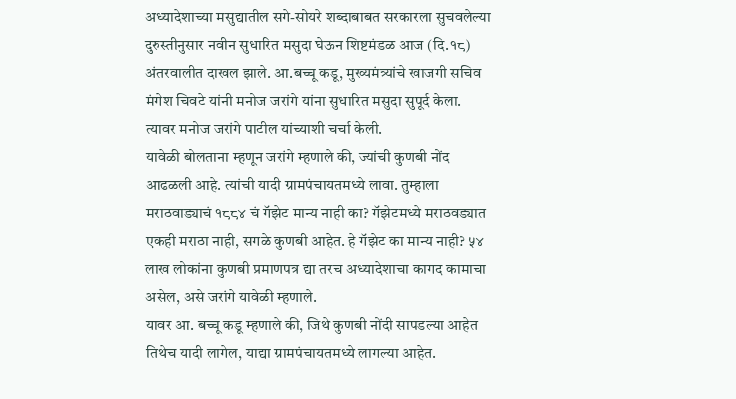अध्यादेशाच्या मसुद्यातील सगे-सोयरे शब्दाबाबत सरकारला सुचवलेल्या दुरुस्तीनुसार नवीन सुधारित मसुदा घेऊन शिष्टमंडळ आज (दि.१८) अंतरवालीत दाखल झाले. आ.बच्चू कडू, मुख्यमंत्र्यांचे खाजगी सचिव मंगेश चिवटे यांनी मनोज जरांगे यांना सुधारित मसुदा सुपूर्द केला. त्यावर मनोज जरांगे पाटील यांच्याशी चर्चा केली.
यावेळी बोलताना म्हणून जरांगे म्हणाले की, ज्यांची कुणबी नोंद आढळली आहे. त्यांची यादी ग्रामपंचायतमध्ये लावा. तुम्हाला मराठवाड्याचं १८८४ चं गॅझेट मान्य नाही का? गॅझेटमध्ये मराठवड्यात एकही मराठा नाही, सगळे कुणबी आहेत. हे गॅझेट का मान्य नाही? ५४ लाख लोकांना कुणबी प्रमाणपत्र द्या तरच अध्यादेशाचा कागद कामाचा असेल, असे जरांगे यावेळी म्हणाले.
यावर आ. बच्चू कडू म्हणाले की, जिथे कुणबी नोंदी सापडल्या आहेत तिथेच यादी लागेल, याद्या ग्रामपंचायतमध्ये लागल्या आहेत.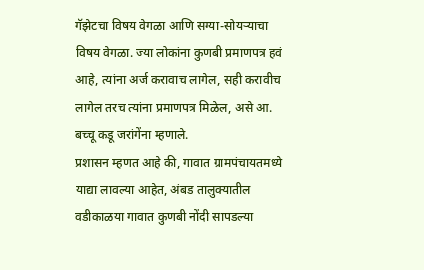गॅझेटचा विषय वेगळा आणि सग्या-सोयऱ्याचा विषय वेगळा. ज्या लोकांना कुणबी प्रमाणपत्र हवं आहे, त्यांना अर्ज करावाच लागेल, सही करावीच लागेल तरच त्यांना प्रमाणपत्र मिळेल, असे आ. बच्चू कडू जरांगेंना म्हणाले.
प्रशासन म्हणत आहे की, गावात ग्रामपंचायतमध्ये याद्या लावल्या आहेत, अंबड तालुक्यातील वडीकाळया गावात कुणबी नोंदी सापडल्या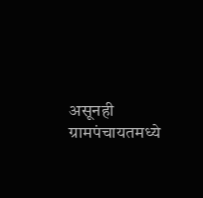असूनही ग्रामपंचायतमध्ये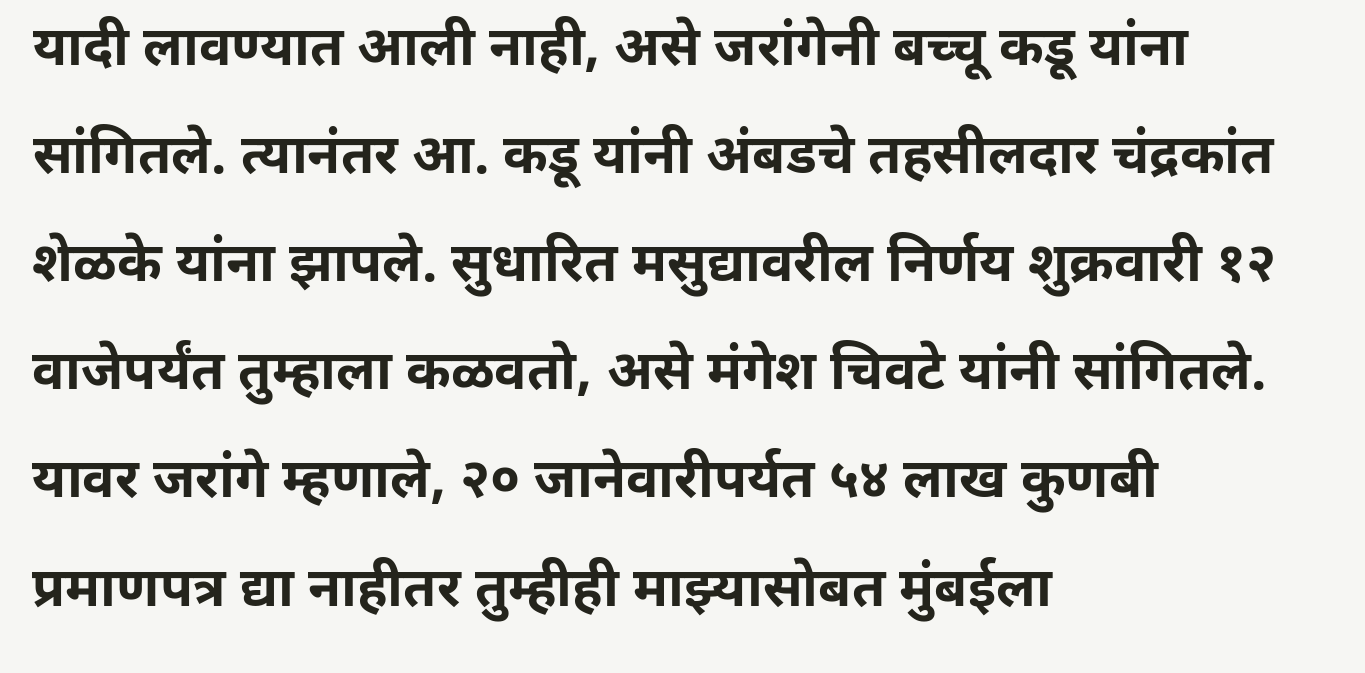यादी लावण्यात आली नाही, असे जरांगेनी बच्चू कडू यांना सांगितले. त्यानंतर आ. कडू यांनी अंबडचे तहसीलदार चंद्रकांत शेळके यांना झापले. सुधारित मसुद्यावरील निर्णय शुक्रवारी १२ वाजेपर्यंत तुम्हाला कळवतो, असे मंगेश चिवटे यांनी सांगितले. यावर जरांगे म्हणाले, २० जानेवारीपर्यत ५४ लाख कुणबी प्रमाणपत्र द्या नाहीतर तुम्हीही माझ्यासोबत मुंबईला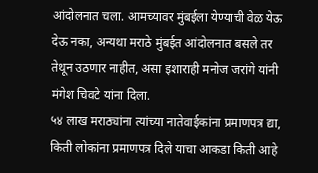आंदोलनात चला. आमच्यावर मुंबईला येण्याची वेळ येऊ देऊ नका, अन्यथा मराठे मुंबईत आंदोलनात बसले तर तेथून उठणार नाहीत, असा इशाराही मनोज जरांगे यांनी मंगेश चिवटे यांना दिला.
५४ लाख मराठ्यांना त्यांच्या नातेवाईकांना प्रमाणपत्र द्या, किती लोकांना प्रमाणपत्र दिले याचा आकडा किती आहे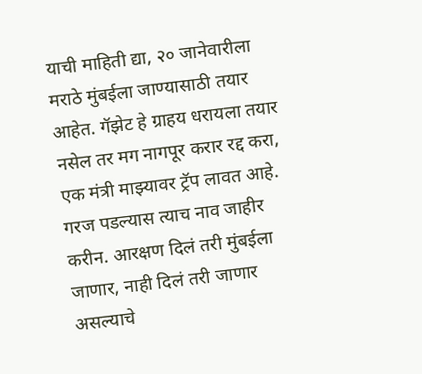याची माहिती द्या, २० जानेवारीला मराठे मुंबईला जाण्यासाठी तयार आहेत. गॅझेट हे ग्राहय धरायला तयार नसेल तर मग नागपूर करार रद्द करा, एक मंत्री माझ्यावर ट्रॅप लावत आहे. गरज पडल्यास त्याच नाव जाहीर करीन. आरक्षण दिलं तरी मुंबईला जाणार, नाही दिलं तरी जाणार असल्याचे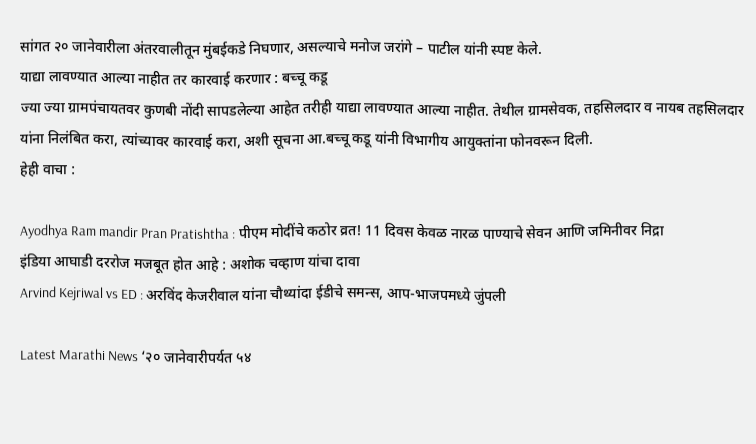सांगत २० जानेवारीला अंतरवालीतून मुंबईकडे निघणार, असल्याचे मनोज जरांगे – पाटील यांनी स्पष्ट केले.
याद्या लावण्यात आल्या नाहीत तर कारवाई करणार : बच्चू कडू
ज्या ज्या ग्रामपंचायतवर कुणबी नोंदी सापडलेल्या आहेत तरीही याद्या लावण्यात आल्या नाहीत. तेथील ग्रामसेवक, तहसिलदार व नायब तहसिलदार यांना निलंबित करा, त्यांच्यावर कारवाई करा, अशी सूचना आ.बच्चू कडू यांनी विभागीय आयुक्तांना फोनवरून दिली.
हेही वाचा :

Ayodhya Ram mandir Pran Pratishtha : पीएम मोदींचे कठोर व्रत! 11 दिवस केवळ नारळ पाण्याचे सेवन आणि जमिनीवर निद्रा
इंडिया आघाडी दररोज मजबूत होत आहे : अशोक चव्हाण यांचा दावा
Arvind Kejriwal vs ED : अरविंद केजरीवाल यांना चौथ्यांदा ईडीचे समन्स, आप-भाजपमध्ये जुंपली

Latest Marathi News ‘२० जानेवारीपर्यत ५४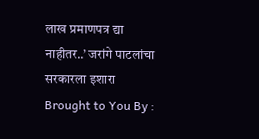लाख प्रमाणपत्र द्या नाहीतर..’ जरांगे पाटलांचा सरकारला इशारा Brought to You By :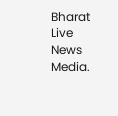Bharat Live News Media.